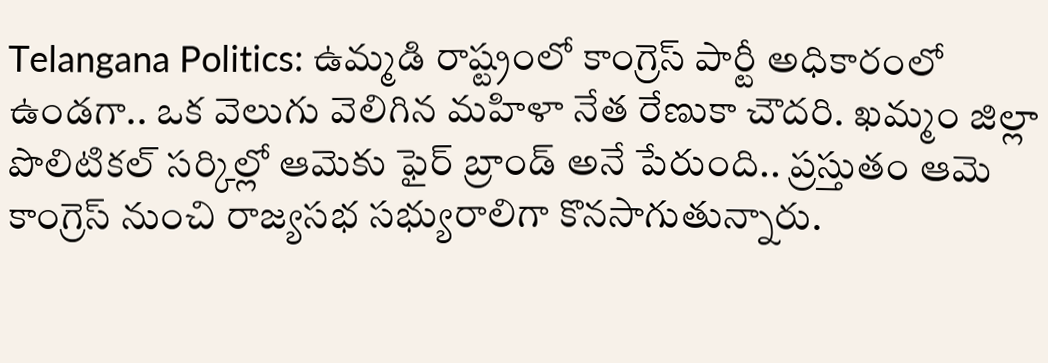Telangana Politics: ఉమ్మడి రాష్ట్రంలో కాంగ్రెస్ పార్టీ అధికారంలో ఉండగా.. ఒక వెలుగు వెలిగిన మహిళా నేత రేణుకా చౌదరి. ఖమ్మం జిల్లా పొలిటికల్ సర్కిల్లో ఆమెకు ఫైర్ బ్రాండ్ అనే పేరుంది.. ప్రస్తుతం ఆమె కాంగ్రెస్ నుంచి రాజ్యసభ సభ్యురాలిగా కొనసాగుతున్నారు.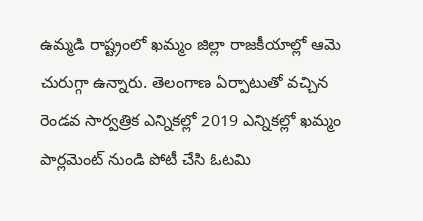ఉమ్మడి రాష్ట్రంలో ఖమ్మం జిల్లా రాజకీయాల్లో ఆమె చురుగ్గా ఉన్నారు. తెలంగాణ ఏర్పాటుతో వచ్చిన రెండవ సార్వత్రిక ఎన్నికల్లో 2019 ఎన్నికల్లో ఖమ్మం పార్లమెంట్ నుండి పోటీ చేసి ఓటమి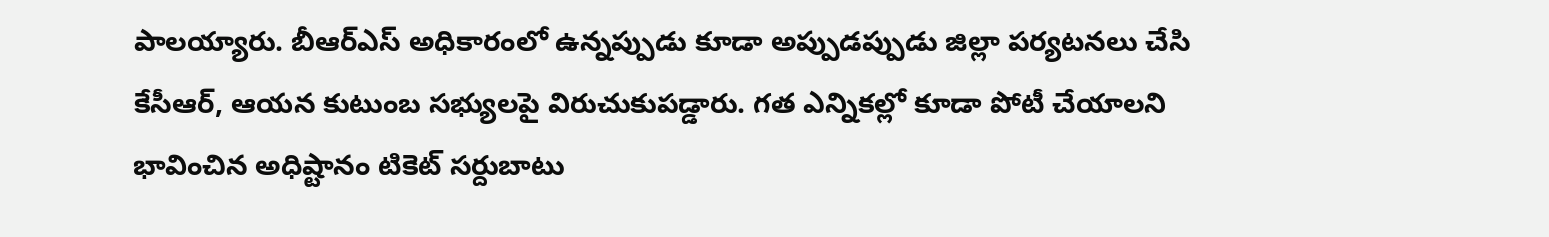పాలయ్యారు. బీఆర్ఎస్ అధికారంలో ఉన్నప్పుడు కూడా అప్పుడప్పుడు జిల్లా పర్యటనలు చేసి కేసీఆర్, ఆయన కుటుంబ సభ్యులపై విరుచుకుపడ్డారు. గత ఎన్నికల్లో కూడా పోటీ చేయాలని భావించిన అధిష్టానం టికెట్ సర్దుబాటు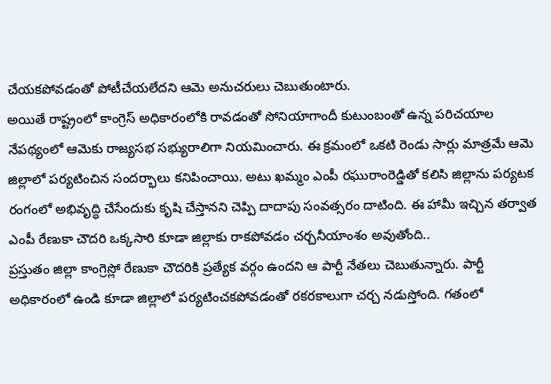చేయకపోవడంతో పోటీచేయలేదని ఆమె అనుచరులు చెబుతుంటారు.
అయితే రాష్ట్రంలో కాంగ్రెస్ అధికారంలోకి రావడంతో సోనియాగాందీ కుటుంబంతో ఉన్న పరిచయాల నేపథ్యంలో ఆమెకు రాజ్యసభ సభ్యురాలిగా నియమించారు. ఈ క్రమంలో ఒకటి రెండు సార్లు మాత్రమే ఆమె జిల్లాలో పర్యటించిన సందర్భాలు కనిపించాయి. అటు ఖమ్మం ఎంపీ రఘురాంరెడ్డితో కలిసి జిల్లాను పర్యటక రంగంలో అభివృద్ధి చేసేందుకు కృషి చేస్తానని చెప్పి దాదాపు సంవత్సరం దాటింది. ఈ హామీ ఇచ్చిన తర్వాత ఎంపీ రేణుకా చౌదరి ఒక్కసారి కూడా జిల్లాకు రాకపోవడం చర్చనీయాంశం అవుతోంది..
ప్రస్తుతం జిల్లా కాంగ్రెస్లో రేణుకా చౌదరికి ప్రత్యేక వర్గం ఉందని ఆ పార్టీ నేతలు చెబుతున్నారు. పార్టీ అధికారంలో ఉండి కూడా జిల్లాలో పర్యటించకపోవడంతో రకరకాలుగా చర్చ నడుస్తోంది. గతంలో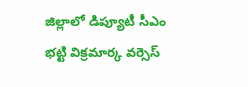జిల్లాలో డిప్యూటీ సీఎం భట్టి విక్రమార్క వర్సెస్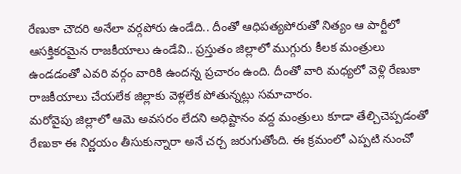రేణుకా చౌదరి అనేలా వర్గపోరు ఉండేది.. దీంతో ఆధిపత్యపోరుతో నిత్యం ఆ పార్టీలో ఆసక్తికరమైన రాజకీయాలు ఉండేవి.. ప్రస్తుతం జిల్లాలో ముగ్గురు కీలక మంత్రులు ఉండడంతో ఎవరి వర్గం వారికి ఉందన్న ప్రచారం ఉంది. దీంతో వారి మధ్యలో వెళ్లి రేణుకా రాజకీయాలు చేయలేక జిల్లాకు వెళ్లలేక పోతున్నట్లు సమాచారం.
మరోవైపు జిల్లాలో ఆమె అవసరం లేదని అధిష్టానం వద్ద మంత్రులు కూడా తేల్చిచెప్పడంతో రేణుకా ఈ నిర్ణయం తీసుకున్నారా అనే చర్చ జరుగుతోంది. ఈ క్రమంలో ఎప్పటి నుంచో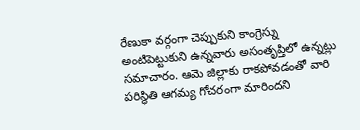రేణుకా వర్గంగా చెప్పుకుని కాంగ్రెస్ను అంటిపెట్టుకుని ఉన్నవారు అసంతృప్తిలో ఉన్నట్లు సమాచారం. ఆమె జిల్లాకు రాకపోవడంతో వారి పరిస్థితి ఆగమ్య గోచరంగా మారిందని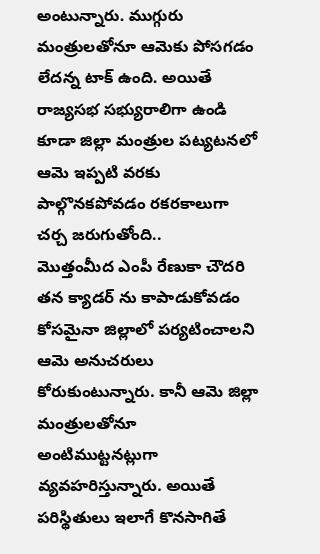అంటున్నారు. ముగ్గురు మంత్రులతోనూ ఆమెకు పోసగడం లేదన్న టాక్ ఉంది. అయితే రాజ్యసభ సభ్యురాలిగా ఉండి కూడా జిల్లా మంత్రుల పట్యటనలో ఆమె ఇప్పటి వరకు పాల్గొనకపోవడం రకరకాలుగా చర్చ జరుగుతోంది..
మొత్తంమీద ఎంపీ రేణుకా చౌదరి తన క్యాడర్ ను కాపాడుకోవడం కోసమైనా జిల్లాలో పర్యటించాలని ఆమె అనుచరులు కోరుకుంటున్నారు. కానీ ఆమె జిల్లా మంత్రులతోనూ అంటిముట్టనట్లుగా వ్యవహరిస్తున్నారు. అయితే పరిస్థితులు ఇలాగే కొనసాగితే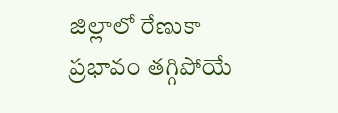జిల్లాలో రేణుకా ప్రభావం తగ్గిపోయే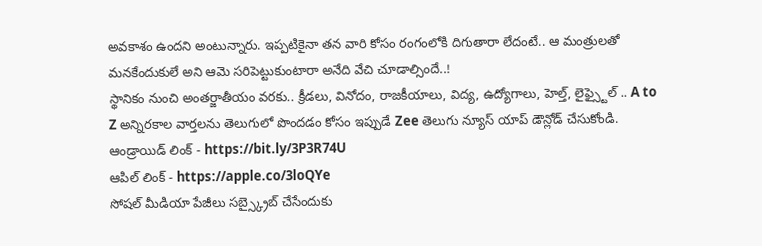అవకాశం ఉందని అంటున్నారు. ఇప్పటికైనా తన వారి కోసం రంగంలోకి దిగుతారా లేదంటే.. ఆ మంత్రులతో మనకేందుకులే అని ఆమె సరిపెట్టుకుంటారా అనేది వేచి చూడాల్సిందే..!
స్థానికం నుంచి అంతర్జాతీయం వరకు.. క్రీడలు, వినోదం, రాజకీయాలు, విద్య, ఉద్యోగాలు, హెల్త్, లైఫ్స్టైల్ .. A to Z అన్నిరకాల వార్తలను తెలుగులో పొందడం కోసం ఇప్పుడే Zee తెలుగు న్యూస్ యాప్ డౌన్లోడ్ చేసుకోండి.
ఆండ్రాయిడ్ లింక్ - https://bit.ly/3P3R74U
ఆపిల్ లింక్ - https://apple.co/3loQYe
సోషల్ మీడియా పేజీలు సబ్స్క్రైబ్ చేసేందుకు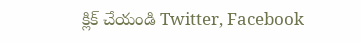క్లిక్ చేయండి Twitter, Facebook